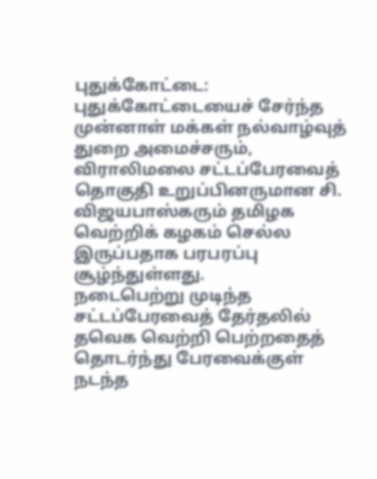புதுக்கோட்டை: புதுக்கோட்டையைச் சேர்ந்த முன்னாள் மக்கள் நல்வாழ்வுத் துறை அமைச்சரும், விராலிமலை சட்டப்பேரவைத் தொகுதி உறுப்பினருமான சி. விஜயபாஸ்கரும் தமிழக வெற்றிக் கழகம் செல்ல இருப்பதாக பரபரப்பு சூழ்ந்துள்ளது.
நடைபெற்று முடிந்த சட்டப்பேரவைத் தேர்தலில் தவெக வெற்றி பெற்றதைத் தொடர்ந்து பேரவைக்குள் நடந்த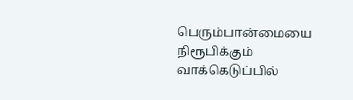பெரும்பான்மையை நிரூபிக்கும் வாக்கெடுப்பில்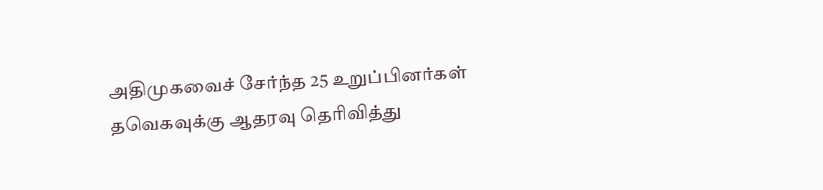அதிமுகவைச் சேர்ந்த 25 உறுப்பினர்கள் தவெகவுக்கு ஆதரவு தெரிவித்து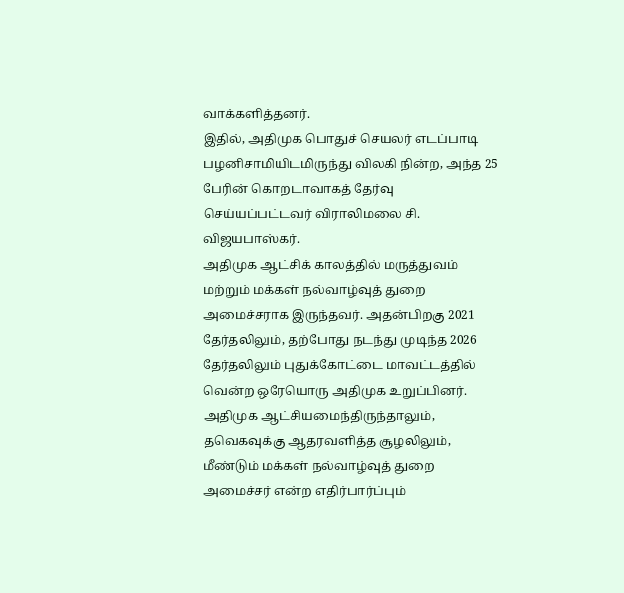வாக்களித்தனர்.
இதில், அதிமுக பொதுச் செயலர் எடப்பாடி பழனிசாமியிடமிருந்து விலகி நின்ற, அந்த 25 பேரின் கொறடாவாகத் தேர்வு செய்யப்பட்டவர் விராலிமலை சி. விஜயபாஸ்கர்.
அதிமுக ஆட்சிக் காலத்தில் மருத்துவம் மற்றும் மக்கள் நல்வாழ்வுத் துறை அமைச்சராக இருந்தவர். அதன்பிறகு 2021 தேர்தலிலும், தற்போது நடந்து முடிந்த 2026 தேர்தலிலும் புதுக்கோட்டை மாவட்டத்தில் வென்ற ஒரேயொரு அதிமுக உறுப்பினர்.
அதிமுக ஆட்சியமைந்திருந்தாலும், தவெகவுக்கு ஆதரவளித்த சூழலிலும், மீண்டும் மக்கள் நல்வாழ்வுத் துறை அமைச்சர் என்ற எதிர்பார்ப்பும்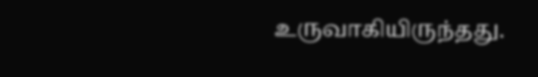உருவாகியிருந்தது.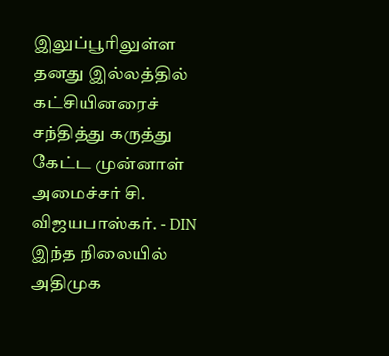இலுப்பூரிலுள்ள தனது இல்லத்தில் கட்சியினரைச் சந்தித்து கருத்து கேட்ட முன்னாள் அமைச்சர் சி. விஜயபாஸ்கர். - DIN
இந்த நிலையில் அதிமுக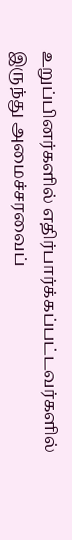உறுப்பினர்களில் எதிர்பார்க்கப்பட்டவர்களில் இருந்து அமைச்சரவைப்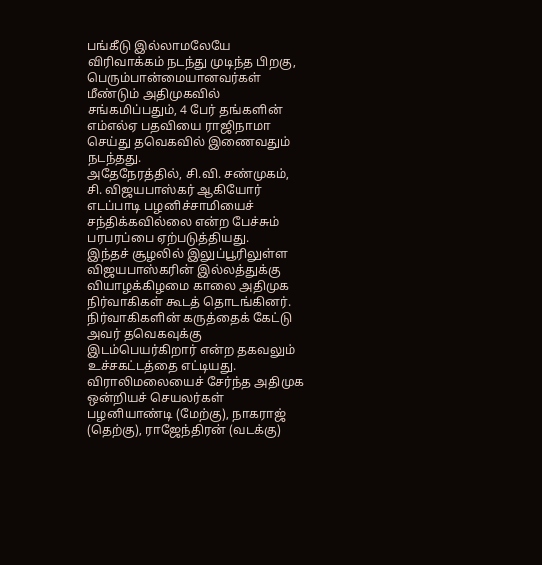பங்கீடு இல்லாமலேயே விரிவாக்கம் நடந்து முடிந்த பிறகு, பெரும்பான்மையானவர்கள் மீண்டும் அதிமுகவில் சங்கமிப்பதும், 4 பேர் தங்களின் எம்எல்ஏ பதவியை ராஜிநாமா செய்து தவெகவில் இணைவதும் நடந்தது.
அதேநேரத்தில், சி.வி. சண்முகம், சி. விஜயபாஸ்கர் ஆகியோர் எடப்பாடி பழனிச்சாமியைச் சந்திக்கவில்லை என்ற பேச்சும் பரபரப்பை ஏற்படுத்தியது.
இந்தச் சூழலில் இலுப்பூரிலுள்ள விஜயபாஸ்கரின் இல்லத்துக்கு வியாழக்கிழமை காலை அதிமுக நிர்வாகிகள் கூடத் தொடங்கினர். நிர்வாகிகளின் கருத்தைக் கேட்டு அவர் தவெகவுக்கு இடம்பெயர்கிறார் என்ற தகவலும் உச்சகட்டத்தை எட்டியது.
விராலிமலையைச் சேர்ந்த அதிமுக ஒன்றியச் செயலர்கள் பழனியாண்டி (மேற்கு), நாகராஜ் (தெற்கு), ராஜேந்திரன் (வடக்கு)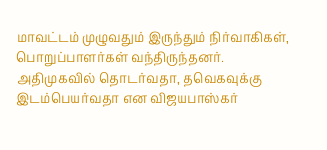மாவட்டம் முழுவதும் இருந்தும் நிர்வாகிகள், பொறுப்பாளர்கள் வந்திருந்தனர்.
அதிமுகவில் தொடர்வதா, தவெகவுக்கு இடம்பெயர்வதா என விஜயபாஸ்கர்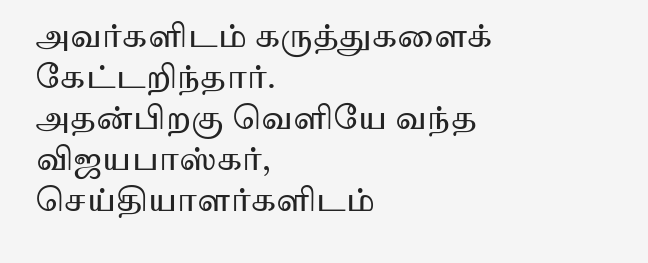அவர்களிடம் கருத்துகளைக் கேட்டறிந்தார்.
அதன்பிறகு வெளியே வந்த விஜயபாஸ்கர், செய்தியாளர்களிடம்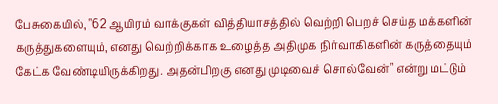பேசுகையில், "62 ஆயிரம் வாக்குகள் வித்தியாசத்தில் வெற்றி பெறச் செய்த மக்களின் கருத்துகளையும், எனது வெற்றிக்காக உழைத்த அதிமுக நிர்வாகிகளின் கருத்தையும் கேட்க வேண்டியிருக்கிறது. அதன்பிறகு எனது முடிவைச் சொல்வேன்" என்று மட்டும்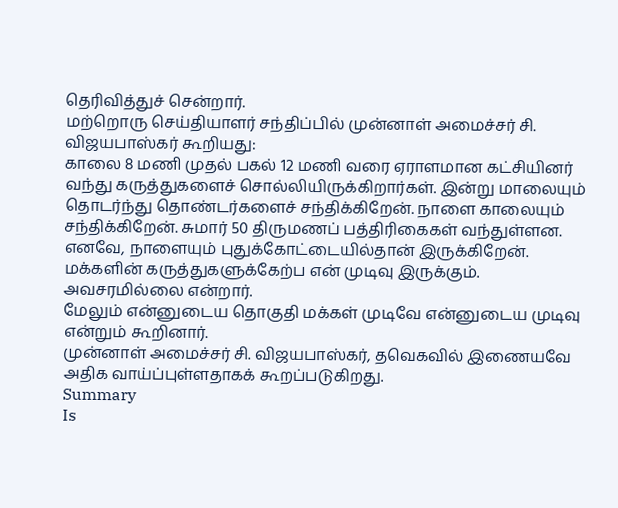தெரிவித்துச் சென்றார்.
மற்றொரு செய்தியாளர் சந்திப்பில் முன்னாள் அமைச்சர் சி. விஜயபாஸ்கர் கூறியது:
காலை 8 மணி முதல் பகல் 12 மணி வரை ஏராளமான கட்சியினர் வந்து கருத்துகளைச் சொல்லியிருக்கிறார்கள். இன்று மாலையும் தொடர்ந்து தொண்டர்களைச் சந்திக்கிறேன். நாளை காலையும் சந்திக்கிறேன். சுமார் 50 திருமணப் பத்திரிகைகள் வந்துள்ளன. எனவே, நாளையும் புதுக்கோட்டையில்தான் இருக்கிறேன். மக்களின் கருத்துகளுக்கேற்ப என் முடிவு இருக்கும். அவசரமில்லை என்றார்.
மேலும் என்னுடைய தொகுதி மக்கள் முடிவே என்னுடைய முடிவு என்றும் கூறினார்.
முன்னாள் அமைச்சர் சி. விஜயபாஸ்கர், தவெகவில் இணையவே அதிக வாய்ப்புள்ளதாகக் கூறப்படுகிறது.
Summary
Is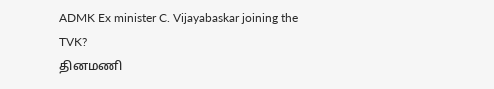ADMK Ex minister C. Vijayabaskar joining the TVK?
தினமணி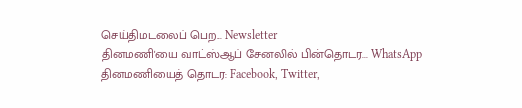செய்திமடலைப் பெற... Newsletter
தினமணி'யை வாட்ஸ்ஆப் சேனலில் பின்தொடர... WhatsApp
தினமணியைத் தொடர: Facebook, Twitter,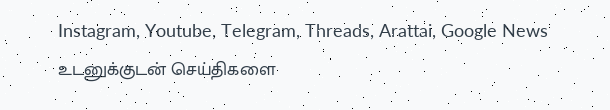Instagram, Youtube, Telegram, Threads, Arattai, Google News
உடனுக்குடன் செய்திகளை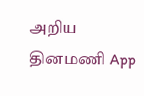அறிய தினமணி App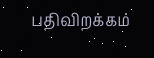பதிவிறக்கம்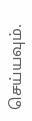செய்யவும்.